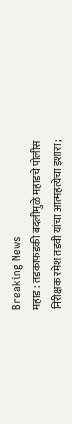Breaking News
महाड : तडकाफडकी बदलीमुळे महाडचे पोलीस निरीक्षक रमेश तडवी यांचा आत्महत्येचा इशारा;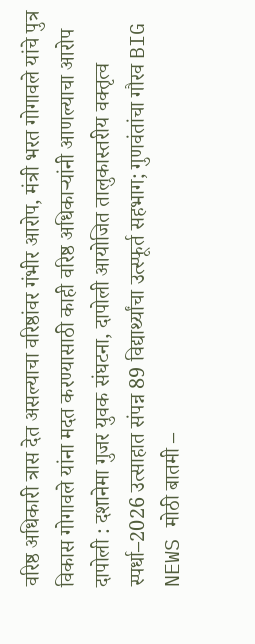वरिष्ठ अधिकारी त्रास देत असल्याचा वरिष्ठांवर गंभीर आरोप, मंत्री भरत गोगावले यांचे पुत्र विकास गोगावले यांना मदत करण्यासाठी काही वरिष्ठ अधिकाऱ्यांनी आणल्याचा आरोप दापोली : दशानेमा गुजर युवक संघटना, दापोली आयोजित तालुकास्तरीय वक्तृत्व स्पर्धा–2026 उत्साहात संपन्न 89 विद्यार्थ्यांचा उत्स्फूर्त सहभाग; गुणवंतांचा गौरव BIG NEWS मोठी बातमी –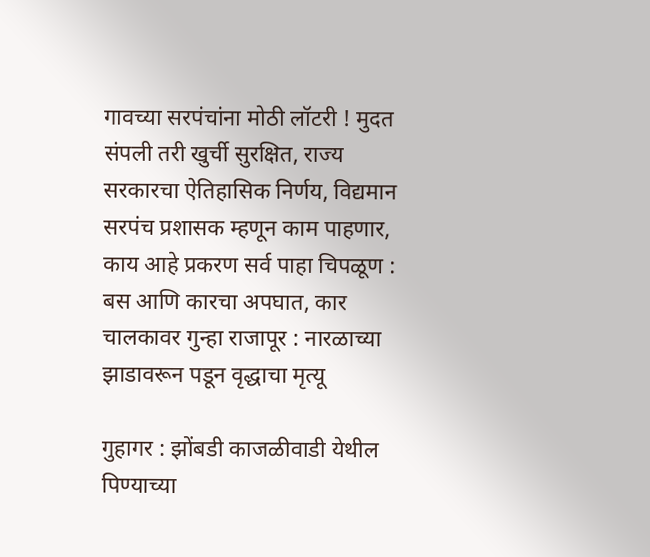गावच्या सरपंचांना मोठी लॉटरी ! मुदत संपली तरी खुर्ची सुरक्षित, राज्य सरकारचा ऐतिहासिक निर्णय, विद्यमान सरपंच प्रशासक म्हणून काम पाहणार, काय आहे प्रकरण सर्व पाहा चिपळूण : बस आणि कारचा अपघात, कार चालकावर गुन्हा राजापूर : नारळाच्या झाडावरून पडून वृद्धाचा मृत्यू

गुहागर : झोंबडी काजळीवाडी येथील पिण्याच्या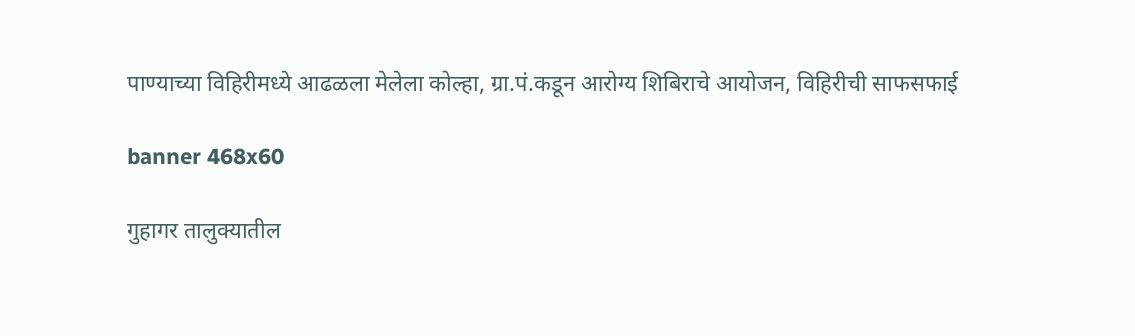पाण्याच्या विहिरीमध्ये आढळला मेलेला कोल्हा, ग्रा.पं.कडून आरोग्य शिबिराचे आयोजन, विहिरीची साफसफाई

banner 468x60

गुहागर तालुक्यातील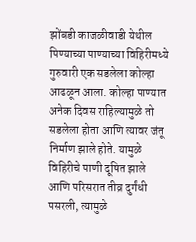झोंबडी काजळीवाडी येथील पिण्याच्या पाण्याच्या विहिरीमध्ये गुरुवारी एक सडलेला कोल्हा आढळून आला. कोल्हा पाण्यात अनेक दिवस राहिल्यामुळे तो सडलेला होता आणि त्यावर जंतू निर्माण झाले होते. यामुळे विहिरीचे पाणी दूषित झाले आणि परिसरात तीव्र दुर्गंधी पसरली, त्यामुळे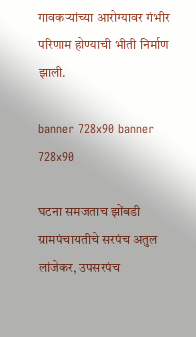गावकऱ्यांच्या आरोग्यावर गंभीर परिणाम होण्याची भीती निर्माण झाली.

banner 728x90 banner 728x90

घटना समजताच झोंबडी ग्रामपंचायतीचे सरपंच अतुल लांजेकर, उपसरपंच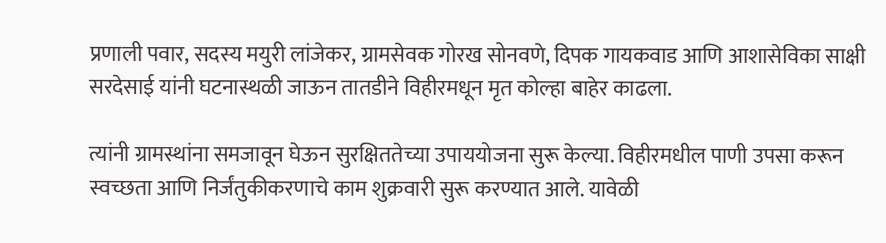प्रणाली पवार, सदस्य मयुरी लांजेकर, ग्रामसेवक गोरख सोनवणे, दिपक गायकवाड आणि आशासेविका साक्षी सरदेसाई यांनी घटनास्थळी जाऊन तातडीने विहीरमधून मृत कोल्हा बाहेर काढला.

त्यांनी ग्रामस्थांना समजावून घेऊन सुरक्षिततेच्या उपाययोजना सुरू केल्या. विहीरमधील पाणी उपसा करून स्वच्छता आणि निर्जंतुकीकरणाचे काम शुक्रवारी सुरू करण्यात आले. यावेळी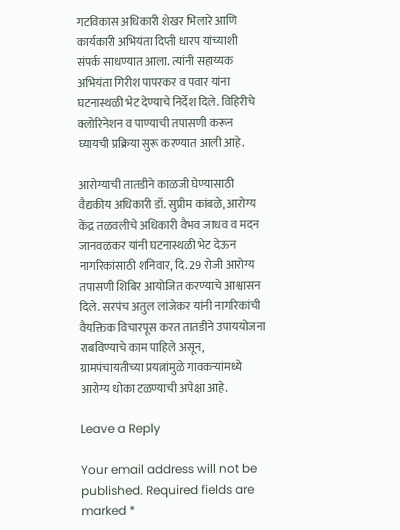गटविकास अधिकारी शेखर भिलारे आणि कार्यकारी अभियंता दिप्ती धारप यांच्याशी संपर्क साधण्यात आला. त्यांनी सहाय्यक अभियंता गिरीश पापरकर व पवार यांना घटनास्थळी भेट देण्याचे निर्देश दिले. विहिरीचे क्लोरिनेशन व पाण्याची तपासणी करून घ्यायची प्रक्रिया सुरू करण्यात आली आहे.

आरोग्याची तातडीने काळजी घेण्यासाठी वैद्यकीय अधिकारी डॉ. सुप्रीम कांबळे, आरोग्य केंद्र तळवलीचे अधिकारी वैभव जाधव व मदन जानवळकर यांनी घटनास्थळी भेट देऊन नागरिकांसाठी शनिवार, दि. 29 रोजी आरोग्य तपासणी शिबिर आयोजित करण्याचे आश्वासन दिले. सरपंच अतुल लांजेकर यांनी नागरिकांची वैयक्तिक विचारपूस करत तातडीने उपाययोजना राबविण्याचे काम पाहिले असून, ग्रामपंचायतीच्या प्रयत्नांमुळे गावकऱ्यांमध्ये आरोग्य धोका टळण्याची अपेक्षा आहे.

Leave a Reply

Your email address will not be published. Required fields are marked *